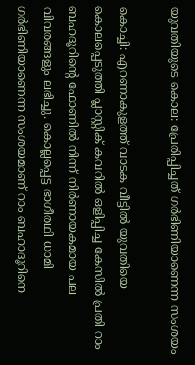യുവതിയുടെ കൊല: പ്രേരിപ്പിച്ചത് ഗര്‍ഭിണിയാണെന്ന സംശയം

കൊച്ചി: എറണാകുളത്ത് വാടക വീട്ടില്‍ യുവതിയെ കൊലപ്പെടുത്തി പ്ലാസ്റ്റിക് കവറില്‍ ഒളിപ്പിച്ച കേസില്‍ പ്രതി റാം ബഹദൂറിന്റെ ഫോണില്‍ നിന്ന് നിര്‍ണായകമായ പല വിവരങ്ങളും ലഭിച്ചു. കൊല്ലപ്പെട്ട ഭാഗീരഥി ധാമി ഗര്‍ഭിണിയാണെന്ന സംശയമാണ് റാം ബഹാദൂറിനെ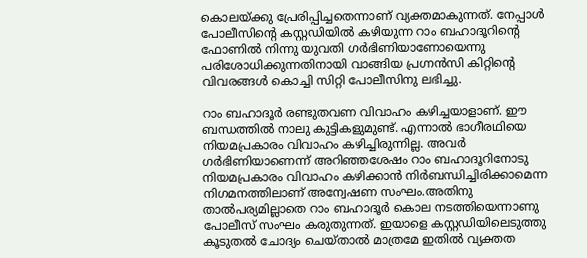കൊലയ്ക്കു പ്രേരിപ്പിച്ചതെന്നാണ് വ്യക്തമാകുന്നത്. നേപ്പാള്‍ പോലീസിന്റെ കസ്റ്റഡിയില്‍ കഴിയുന്ന റാം ബഹാദൂറിന്റെ ഫോണില്‍ നിന്നു യുവതി ഗര്‍ഭിണിയാണോയെന്നു പരിശോധിക്കുന്നതിനായി വാങ്ങിയ പ്രഗ്നന്‍സി കിറ്റിന്റെ വിവരങ്ങള്‍ കൊച്ചി സിറ്റി പോലീസിനു ലഭിച്ചു.

റാം ബഹാദൂര്‍ രണ്ടുതവണ വിവാഹം കഴിച്ചയാളാണ്. ഈ ബന്ധത്തില്‍ നാലു കുട്ടികളുമുണ്ട്. എന്നാല്‍ ഭാഗീരഥിയെ നിയമപ്രകാരം വിവാഹം കഴിച്ചിരുന്നില്ല. അവര്‍ ഗര്‍ഭിണിയാണെന്ന് അറിഞ്ഞശേഷം റാം ബഹാദൂറിനോടു നിയമപ്രകാരം വിവാഹം കഴിക്കാന്‍ നിര്‍ബന്ധിച്ചിരിക്കാമെന്ന നിഗമനത്തിലാണ് അന്വേഷണ സംഘം.അതിനു താല്‍പര്യമില്ലാതെ റാം ബഹാദൂര്‍ കൊല നടത്തിയെന്നാണു പോലീസ് സംഘം കരുതുന്നത്. ഇയാളെ കസ്റ്റഡിയിലെടുത്തു കൂടുതല്‍ ചോദ്യം ചെയ്താല്‍ മാത്രമേ ഇതില്‍ വ്യക്തത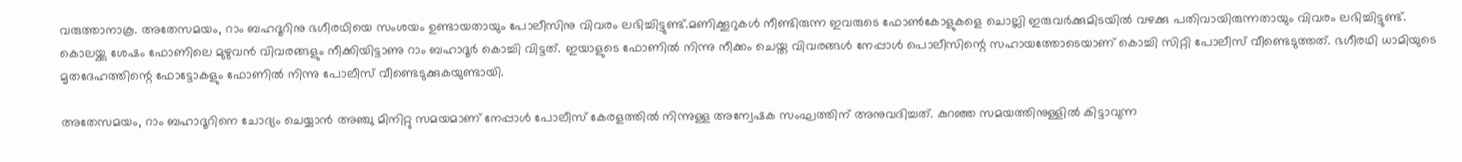വരുത്താനാകൂ. അതേസമയം, റാം ബഹദൂറിനു ഭഗീരഥിയെ സംശയം ഉണ്ടായതായും പോലീസിനു വിവരം ലഭിച്ചിട്ടുണ്ട്.മണിക്കൂറുകള്‍ നീണ്ടിരുന്ന ഇവരുടെ ഫോണ്‍കോളുകളെ ചൊല്ലി ഇരുവര്‍ക്കുമിടയില്‍ വഴക്കു പതിവായിരുന്നതായും വിവരം ലഭിച്ചിട്ടുണ്ട്. കൊലയ്ക്കു ശേഷം ഫോണിലെ മുഴുവന്‍ വിവരങ്ങളും നീക്കിയിട്ടാണു റാം ബഹാദൂര്‍ കൊച്ചി വിട്ടത്. ഇയാളുടെ ഫോണില്‍ നിന്നു നീക്കം ചെയ്ത വിവരങ്ങള്‍ നേപ്പാള്‍ പൊലീസിന്റെ സഹായത്തോടെയാണ് കൊച്ചി സിറ്റി പോലീസ് വീണ്ടെടുത്തത്. ഭഗീരഥി ധാമിയുടെ മൃതദേഹത്തിന്റെ ഫോട്ടോകളും ഫോണില്‍ നിന്നു പോലീസ് വീണ്ടെടുക്കുകയുണ്ടായി.

അതേസമയം, റാം ബഹാദൂറിനെ ചോദ്യം ചെയ്യാന്‍ അഞ്ചു മിനിറ്റു സമയമാണ് നേപ്പാള്‍ പോലീസ് കേരളത്തില്‍ നിന്നുള്ള അന്വേഷക സംഘത്തിന് അനുവദിച്ചത്. കുറഞ്ഞ സമയത്തിനുള്ളില്‍ കിട്ടാവുന്ന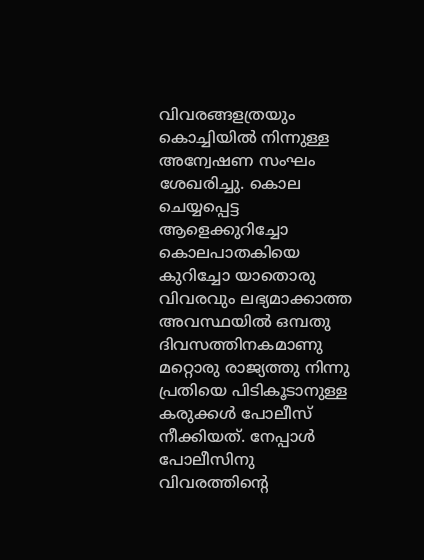വിവരങ്ങളത്രയും കൊച്ചിയില്‍ നിന്നുള്ള അന്വേഷണ സംഘം ശേഖരിച്ചു. കൊല ചെയ്യപ്പെട്ട ആളെക്കുറിച്ചോ കൊലപാതകിയെ കുറിച്ചോ യാതൊരു വിവരവും ലഭ്യമാക്കാത്ത അവസ്ഥയില്‍ ഒമ്പതു ദിവസത്തിനകമാണു മറ്റൊരു രാജ്യത്തു നിന്നു പ്രതിയെ പിടികൂടാനുള്ള കരുക്കള്‍ പോലീസ് നീക്കിയത്. നേപ്പാള്‍ പോലീസിനു വിവരത്തിന്റെ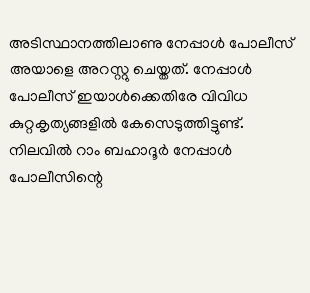അടിസ്ഥാനത്തിലാണു നേപ്പാള്‍ പോലീസ് അയാളെ അറസ്റ്റു ചെയ്തത്. നേപ്പാള്‍ പോലീസ് ഇയാള്‍ക്കെതിരേ വിവിധ കുറ്റകൃത്യങ്ങളില്‍ കേസെടുത്തിട്ടുണ്ട്. നിലവില്‍ റാം ബഹാദൂര്‍ നേപ്പാള്‍ പോലീസിന്റെ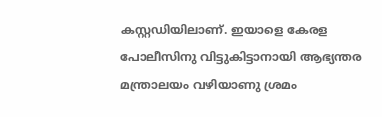കസ്റ്റഡിയിലാണ്. ഇയാളെ കേരള പോലീസിനു വിട്ടുകിട്ടാനായി ആഭ്യന്തര മന്ത്രാലയം വഴിയാണു ശ്രമം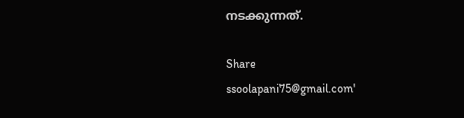നടക്കുന്നത്.

Share
ssoolapani75@gmail.com'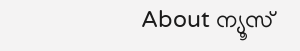About ന്യൂസ്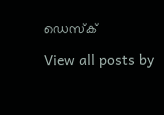ഡെസ്ക്

View all posts by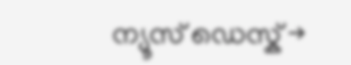ന്യൂസ് ഡെസ്ക് →